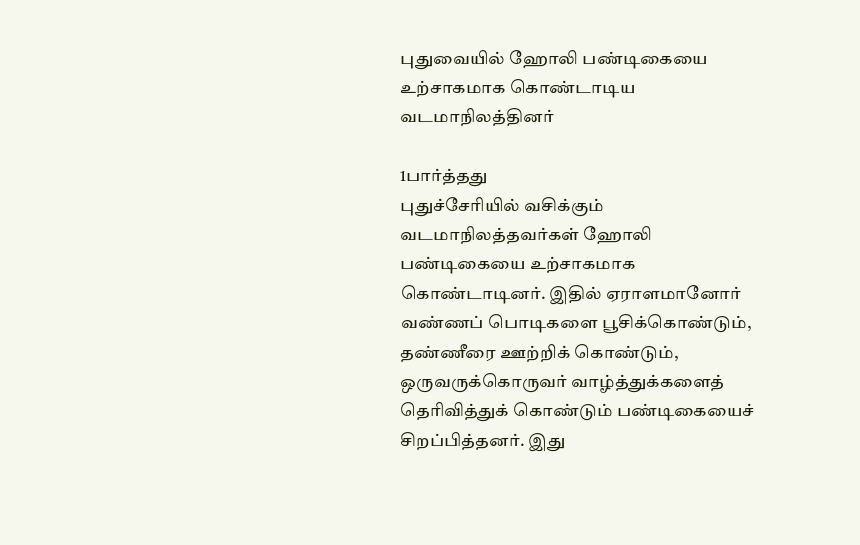புதுவையில் ஹோலி பண்டிகையை உற்சாகமாக கொண்டாடிய வடமாநிலத்தினர்

1பார்த்தது
புதுச்சேரியில் வசிக்கும் வடமாநிலத்தவர்கள் ஹோலி பண்டிகையை உற்சாகமாக கொண்டாடினர். இதில் ஏராளமானோர் வண்ணப் பொடிகளை பூசிக்கொண்டும், தண்ணீரை ஊற்றிக் கொண்டும், ஒருவருக்கொருவர் வாழ்த்துக்களைத் தெரிவித்துக் கொண்டும் பண்டிகையைச் சிறப்பித்தனர். இது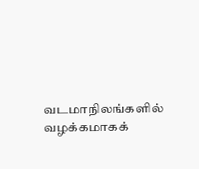வடமாநிலங்களில் வழக்கமாகக்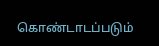கொண்டாடப்படும்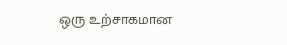ஒரு உற்சாகமான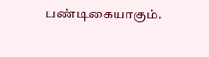பண்டிகையாகும்.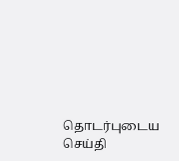தொடர்புடைய செய்தி